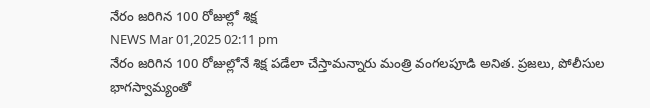నేరం జరిగిన 100 రోజుల్లో శిక్ష
NEWS Mar 01,2025 02:11 pm
నేరం జరిగిన 100 రోజుల్లోనే శిక్ష పడేలా చేస్తామన్నారు మంత్రి వంగలపూడి అనిత. ప్రజలు, పోలీసుల భాగస్వామ్యంతో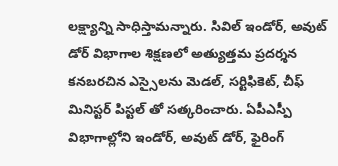లక్ష్యాన్ని సాధిస్తామన్నారు. సివిల్ ఇండోర్, అవుట్ డోర్ విభాగాల శిక్షణలో అత్యుత్తమ ప్రదర్శన కనబరచిన ఎస్సైలను మెడల్, సర్టిఫికెట్, చీఫ్ మినిస్టర్ పిస్టల్ తో సత్కరించారు. ఏపీఎస్పీ విభాగాల్లోని ఇండోర్, అవుట్ డోర్, ఫైరింగ్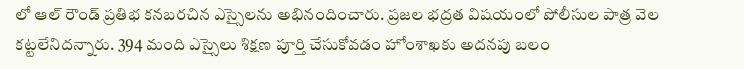లో ఆల్ రౌండ్ ప్రతిభ కనబరచిన ఎస్సైలను అభినందించారు. ప్రజల భద్రత విషయంలో పోలీసుల పాత్ర వెల కట్టలేనిదన్నారు. 394 మంది ఎస్సైలు శిక్షణ పూర్తి చేసుకోవడం హోంశాఖకు అదనపు బలం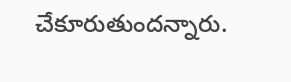చేకూరుతుందన్నారు.